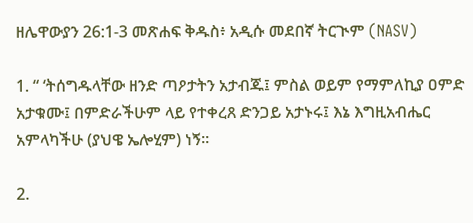ዘሌዋውያን 26:1-3 መጽሐፍ ቅዱስ፥ አዲሱ መደበኛ ትርጒም (NASV)

1. “ ‘ትሰግዱላቸው ዘንድ ጣዖታትን አታብጁ፤ ምስል ወይም የማምለኪያ ዐምድ አታቁሙ፤ በምድራችሁም ላይ የተቀረጸ ድንጋይ አታኑሩ፤ እኔ እግዚአብሔር አምላካችሁ (ያህዌ ኤሎሂም) ነኝ።

2.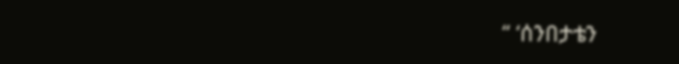“ ‘ሰንበታቴን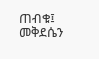ጠብቁ፤ መቅደሴን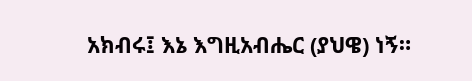አክብሩ፤ እኔ እግዚአብሔር (ያህዌ) ነኝ።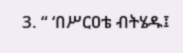3. “ ‘በሥርዐቴ ብትሄዱ፤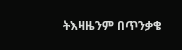ትእዛዜንም በጥንቃቄ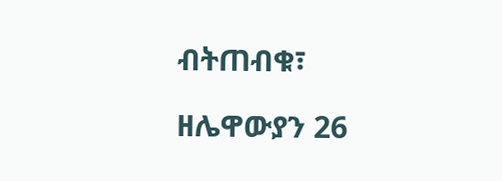ብትጠብቁ፣

ዘሌዋውያን 26